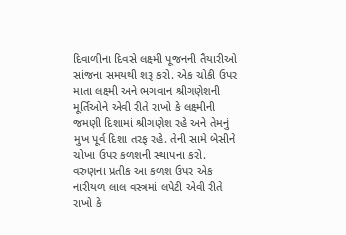દિવાળીના દિવસે લક્ષ્મી પૂજનની તૈયારીઓ સાંજના સમયથી શરૂ કરો. એક ચોકી ઉપર માતા લક્ષ્મી અને ભગવાન શ્રીગણેશની મૂર્તિઓને એવી રીતે રાખો કે લક્ષ્મીની જમણી દિશામાં શ્રીગણેશ રહે અને તેમનું મુખ પૂર્વ દિશા તરફ રહે. તેની સામે બેસીને ચોખા ઉપર કળશની સ્થાપના કરો. વરુણના પ્રતીક આ કળશ ઉપર એક નારીયળ લાલ વસ્ત્રમાં લપેટી એવી રીતે રાખો કે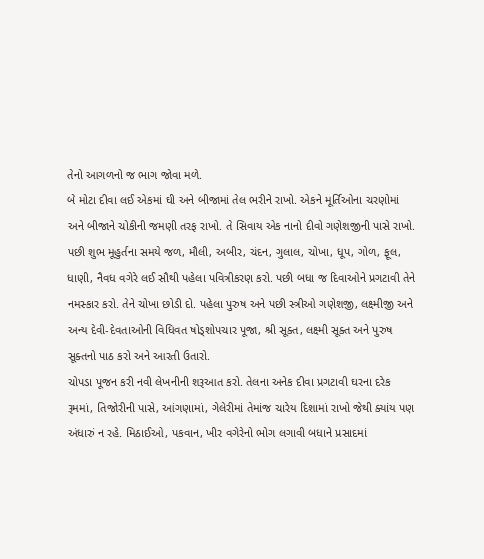તેનો આગળનો જ ભાગ જોવા મળે.
બે મોટા દીવા લઈ એકમાં ઘી અને બીજામાં તેલ ભરીને રાખો. એકને મૂર્તિઓના ચરણોમાં અને બીજાને ચોકીની જમણી તરફ રાખો. તે સિવાય એક નાનો દીવો ગણેશજીની પાસે રાખો. પછી શુભ મૂહુર્તના સમયે જળ, મૌલી, અબીર, ચંદન, ગુલાલ, ચોખા, ધૂપ, ગોળ, ફૂલ, ધાણી, નૈવધ વગેરે લઈ સૌથી પહેલા પવિત્રીકરણ કરો. પછી બધા જ દિવાઓને પ્રગટાવી તેને નમસ્કાર કરો. તેને ચોખા છોડી દો. પહેલા પુરુષ અને પછી સ્ત્રીઓ ગણેશજી, લક્ષ્મીજી અને અન્ય દેવી-દેવતાઓની વિધિવત ષોડ્શોપચાર પૂજા, શ્રી સૂક્ત, લક્ષ્મી સૂક્ત અને પુરુષ સૂક્તનો પાઠ કરો અને આરતી ઉતારો.
ચોપડા પૂજન કરી નવી લેખનીની શરૂઆત કરો. તેલના અનેક દીવા પ્રગટાવી ઘરના દરેક રૂમમાં, તિજોરીની પાસે, આંગણામાં, ગેલેરીમાં તેમાંજ ચારેય દિશામાં રાખો જેથી ક્યાંય પણ અંધારું ન રહે. મિઠાઈઓ, પકવાન, ખીર વગેરેનો ભોગ લગાવી બધાને પ્રસાદમાં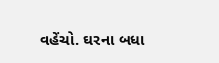વહેંચો. ઘરના બધા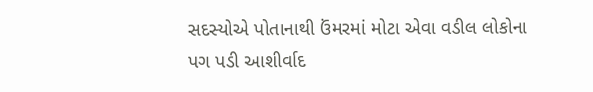સદસ્યોએ પોતાનાથી ઉંમરમાં મોટા એવા વડીલ લોકોના પગ પડી આશીર્વાદ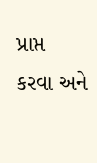પ્રાપ્ત કરવા અને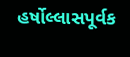હર્ષોલ્લાસપૂર્વક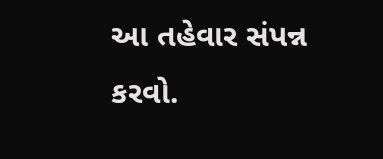આ તહેવાર સંપન્ન કરવો.